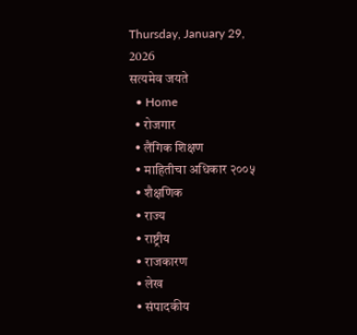Thursday, January 29, 2026
सत्यमेव जयते
  • Home
  • रोजगार
  • लैंगिक शिक्षण
  • माहितीचा अधिकार २००५
  • शैक्षणिक
  • राज्य
  • राष्ट्रीय
  • राजकारण
  • लेख
  • संपादकीय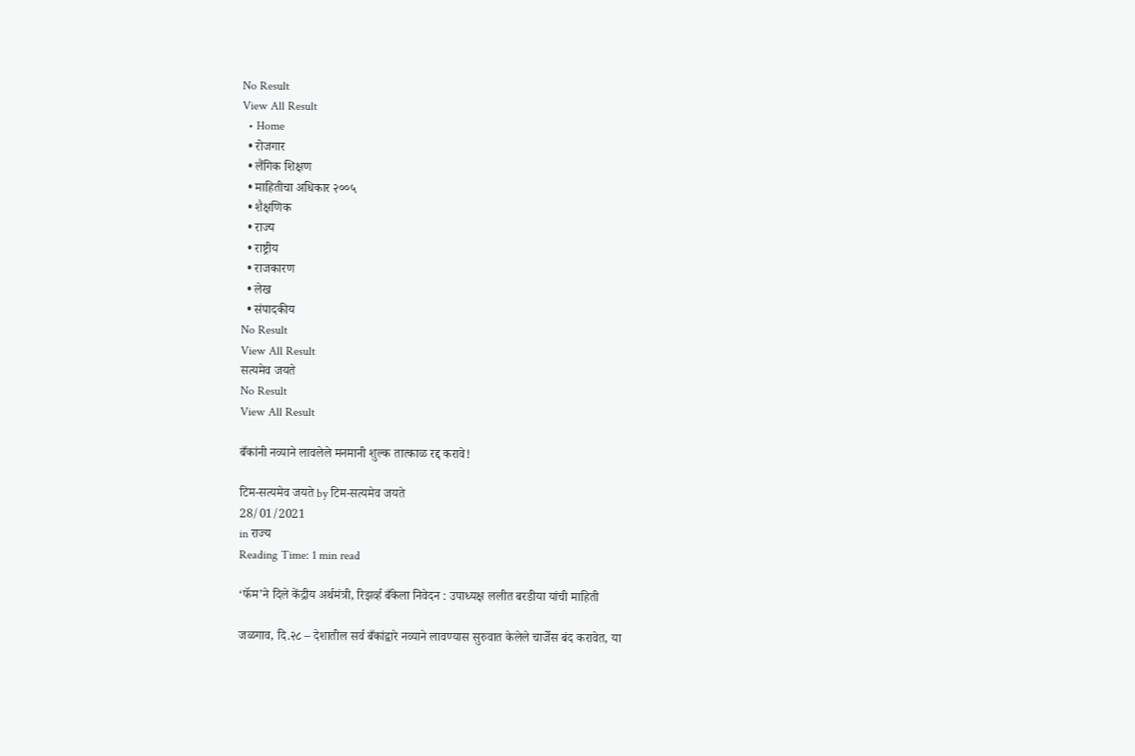No Result
View All Result
  • Home
  • रोजगार
  • लैंगिक शिक्षण
  • माहितीचा अधिकार २००५
  • शैक्षणिक
  • राज्य
  • राष्ट्रीय
  • राजकारण
  • लेख
  • संपादकीय
No Result
View All Result
सत्यमेव जयते
No Result
View All Result

बँकांनी नव्याने लावलेले मनमानी शुल्क तात्काळ रद्द करावे!

टिम-सत्यमेव जयते by टिम-सत्यमेव जयते
28/01/2021
in राज्य
Reading Time: 1 min read

‘फॅम’ने दिले केंद्रीय अर्थमंत्री, रिझर्व्ह बँकेला निवेदन : उपाध्यक्ष ललीत बरडीया यांची माहिती

जळगाव, दि.२८ – देशातील सर्व बँकांद्वारे नव्याने लावण्यास सुरुवात केलेले चार्जेस बंद करावेत, या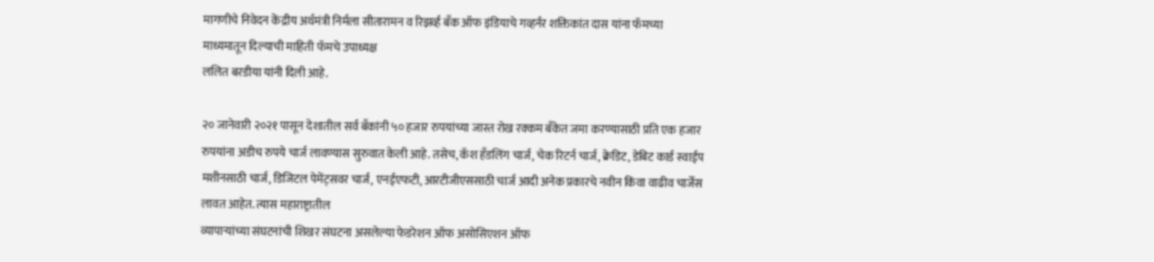मागणीचे निवेदन केंद्रीय अर्थमंत्री निर्मला सीतारामन व रिझर्व्ह बँक ऑफ इंडियाचे गव्हर्नर शक्तिकांत दास यांना फॅमच्या माध्यमातून दिल्याची माहिती फॅमचे उपाध्यक्ष
ललित बरडीया यांनी दिली आहे.

२० जानेवारी २०२१ पासून देशातील सर्व बँकांनी ५० हजार रुपयांच्या जास्त रोख रक्कम बँकेत जमा करण्यासाठी प्रति एक हजार रुपयांना अडीच रुपये चार्ज लावण्यास सुरुवात केली आहे. तसेच, कॅश हँडलिंग चार्ज, चेक रिटर्न चार्ज, क्रेडिट, डेबिट कार्ड स्वाईप मशीनसाठी चार्ज, डिजिटल पेमेंट्सवर चार्ज, एनईएफटी, आरटीजीएससाठी चार्ज आदी अनेक प्रकारचे नवीन किंवा वाढीव चार्जेस लावत आहेत. त्यास महाराष्ट्रातील
व्यापाऱ्यांच्या संघटनांची शिखर संघटना असलेल्या फेडरेशन ऑफ असोसिएशन ऑफ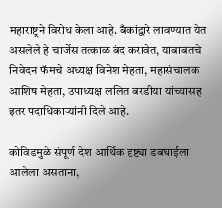महाराष्ट्रने विरोध केला आहे. बँकांद्वारे लावण्यात येत असलेले हे चार्जेस तत्काळ बंद करावेत, याबाबतचे निवेदन फॅमचे अध्यक्ष विनेश मेहता, महासंचालक आशिष मेहता, उपाध्यक्ष ललित बरडीया यांच्यासह इतर पदाधिकाऱ्यांनी दिले आहे.

कोविडमुळे संपूर्ण देश आर्थिक दृष्ट्या डबघाईला आलेला असताना,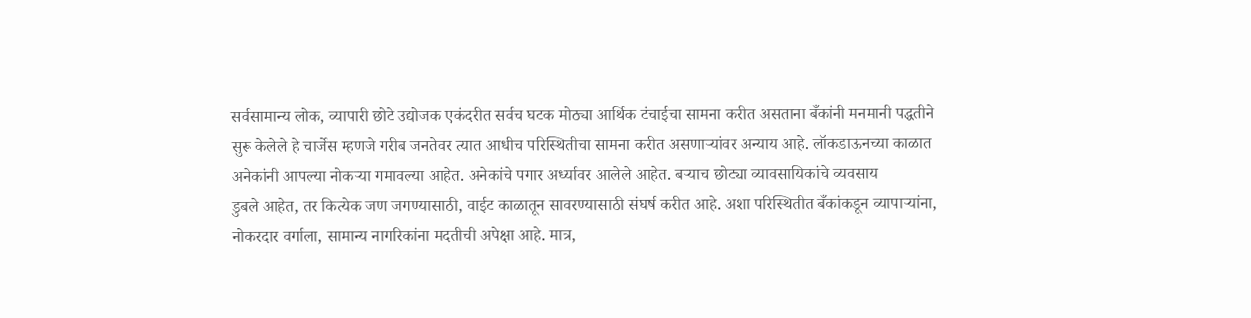सर्वसामान्य लोक, व्यापारी छोटे उद्योजक एकंदरीत सर्वच घटक मोठ्या आर्थिक टंचाईचा सामना करीत असताना बँकांनी मनमानी पद्धतीने सुरू केलेले हे चार्जेस म्हणजे गरीब जनतेवर त्यात आधीच परिस्थितीचा सामना करीत असणाऱ्यांवर अन्याय आहे. लॉकडाऊनच्या काळात अनेकांनी आपल्या नोकऱ्या गमावल्या आहेत. अनेकांचे पगार अर्ध्यावर आलेले आहेत. बऱ्याच छोट्या व्यावसायिकांचे व्यवसाय
डुबले आहेत, तर कित्येक जण जगण्यासाठी, वाईट काळातून सावरण्यासाठी संघर्ष करीत आहे. अशा परिस्थितीत बँकांकडून व्यापाऱ्यांना, नोकरदार वर्गाला, सामान्य नागरिकांना मदतीची अपेक्षा आहे. मात्र,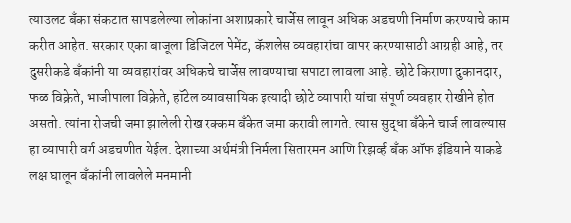त्याउलट बँका संकटात सापडलेल्या लोकांना अशाप्रकारे चार्जेस लावून अधिक अडचणी निर्माण करण्याचे काम करीत आहेत. सरकार एका बाजूला डिजिटल पेमेंट, कॅशलेस व्यवहारांचा वापर करण्यासाठी आग्रही आहे, तर दुसरीकडे बँकांनी या व्यवहारांवर अधिकचे चार्जेस लावण्याचा सपाटा लावला आहे. छोटे किराणा दुकानदार, फळ विक्रेते, भाजीपाला विक्रेते, हॉटेल व्यावसायिक इत्यादी छोटे व्यापारी यांचा संपूर्ण व्यवहार रोखीने होत असतो. त्यांना रोजची जमा झालेली रोख रक्कम बँकेत जमा करावी लागते. त्यास सुद्धा बँकेने चार्ज लावल्यास हा व्यापारी वर्ग अडचणीत येईल. देशाच्या अर्थमंत्री निर्मला सितारमन आणि रिझर्व्ह बँक ऑफ इंडियाने याकडे लक्ष घालून बँकांनी लावलेले मनमानी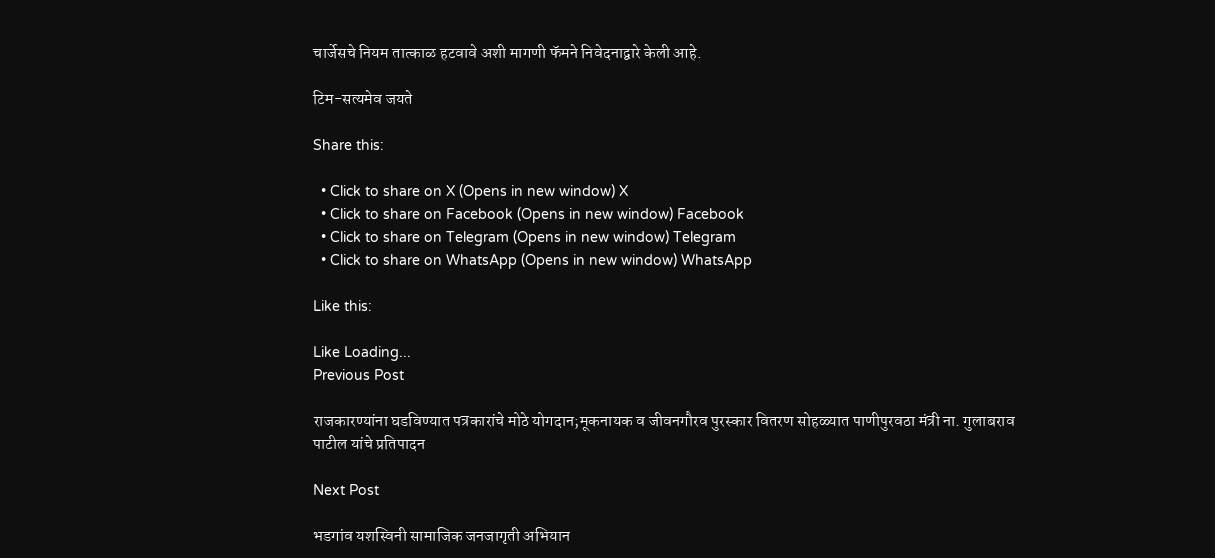चार्जेसचे नियम तात्काळ हटवावे अशी मागणी फॅमने निवेदनाद्वारे केली आहे.

टिम-सत्यमेव जयते

Share this:

  • Click to share on X (Opens in new window) X
  • Click to share on Facebook (Opens in new window) Facebook
  • Click to share on Telegram (Opens in new window) Telegram
  • Click to share on WhatsApp (Opens in new window) WhatsApp

Like this:

Like Loading...
Previous Post

राजकारण्यांना घडविण्यात पत्रकारांचे मोठे योगदान;मूकनायक व जीवनगौरव पुरस्कार वितरण सोहळ्यात पाणीपुरवठा मंत्री ना. गुलाबराव पाटील यांचे प्रतिपादन

Next Post

भडगांव यशस्विनी सामाजिक जनजागृती अभियान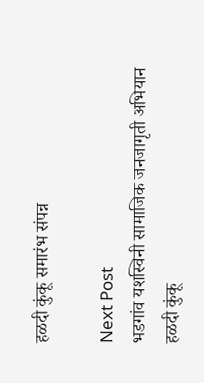हळदी कुंकू समारंभ संपन्न

Next Post
भडगांव यशस्विनी सामाजिक जनजागृती अभियान हळदी कुंकू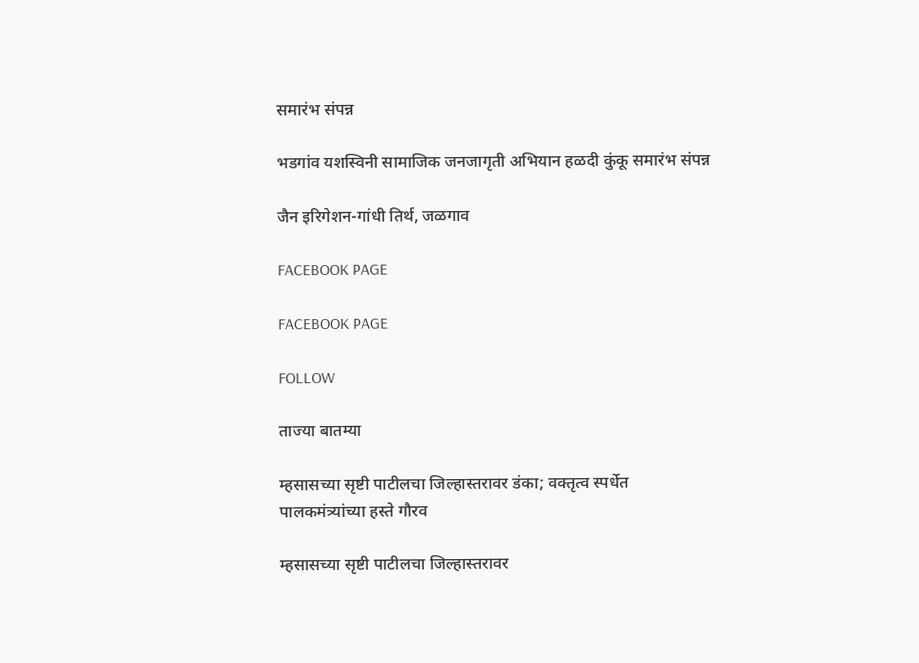समारंभ संपन्न

भडगांव यशस्विनी सामाजिक जनजागृती अभियान हळदी कुंकू समारंभ संपन्न

जैन इरिगेशन-गांधी तिर्थ, जळगाव

FACEBOOK PAGE

FACEBOOK PAGE

FOLLOW

ताज्या बातम्या

म्हसासच्या सृष्टी पाटीलचा जिल्हास्तरावर डंका; वक्तृत्व स्पर्धेत पालकमंत्र्यांच्या हस्ते गौरव

म्हसासच्या सृष्टी पाटीलचा जिल्हास्तरावर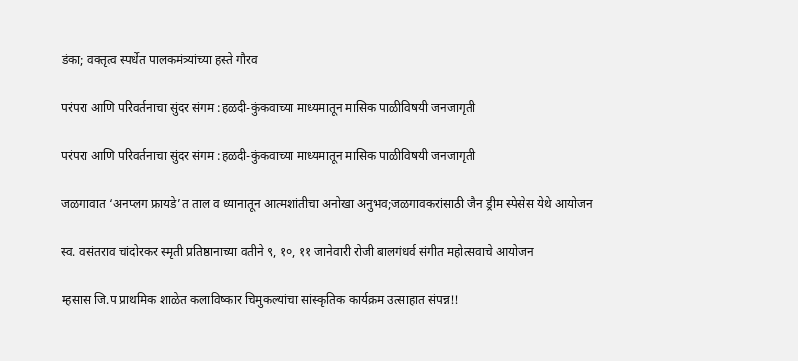डंका; वक्तृत्व स्पर्धेत पालकमंत्र्यांच्या हस्ते गौरव

परंपरा आणि परिवर्तनाचा सुंदर संगम :हळदी-कुंकवाच्या माध्यमातून मासिक पाळीविषयी जनजागृती

परंपरा आणि परिवर्तनाचा सुंदर संगम :हळदी-कुंकवाच्या माध्यमातून मासिक पाळीविषयी जनजागृती

जळगावात ‘अनप्लग फ्रायडे’त ताल व ध्यानातून आत्मशांतीचा अनोखा अनुभव;जळगावकरांसाठी जैन ड्रीम स्पेसेस येथे आयोजन

स्व. वसंतराव चांदोरकर स्मृती प्रतिष्ठानाच्या वतीने ९, १०, ११ जानेवारी रोजी बालगंधर्व संगीत महोत्सवाचे आयोजन

म्हसास जि.प प्राथमिक शाळेत कलाविष्कार चिमुकल्यांचा सांस्कृतिक कार्यक्रम उत्साहात संपन्न!!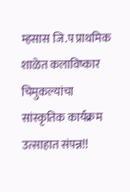म्हसास जि.प प्राथमिक शाळेत कलाविष्कार चिमुकल्यांचा सांस्कृतिक कार्यक्रम उत्साहात संपन्न!!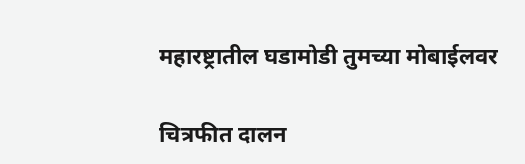महारष्ट्रातील घडामोडी तुमच्या मोबाईलवर

चित्रफीत दालन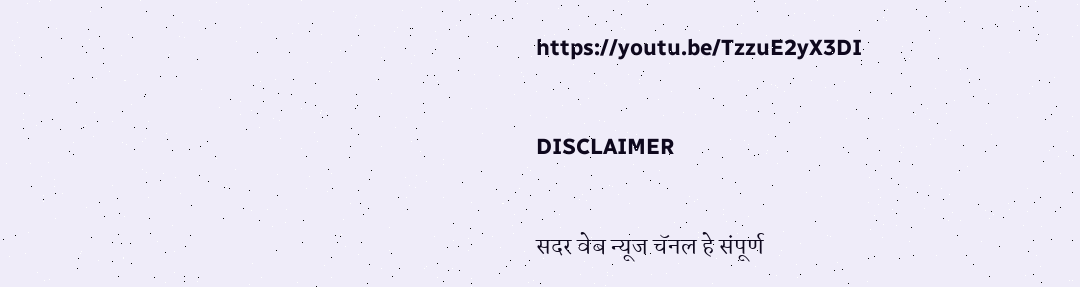https://youtu.be/TzzuE2yX3DI

DISCLAIMER

सदर वेब न्यूज चॅनल हे संपूर्ण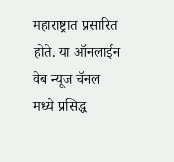महाराष्ट्रात प्रसारित होते. या ऑनलाईन वेब न्यूज चॅनल मध्ये प्रसिद्ध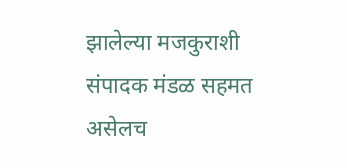झालेल्या मजकुराशी संपादक मंडळ सहमत असेलच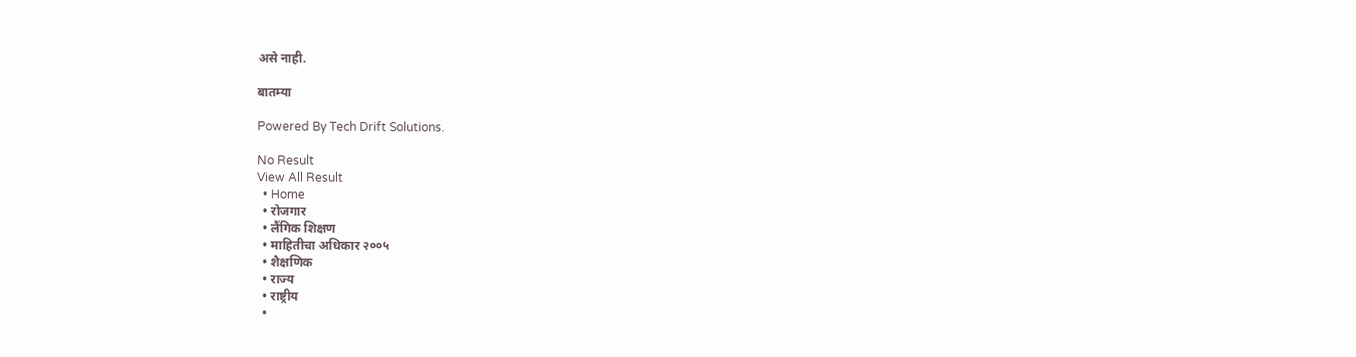असे नाही.

बातम्या

Powered By Tech Drift Solutions.

No Result
View All Result
  • Home
  • रोजगार
  • लैंगिक शिक्षण
  • माहितीचा अधिकार २००५
  • शैक्षणिक
  • राज्य
  • राष्ट्रीय
  •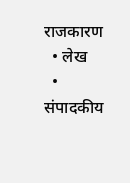राजकारण
  • लेख
  • संपादकीय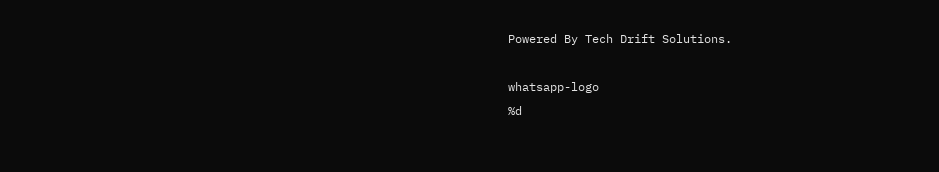Powered By Tech Drift Solutions.

whatsapp-logo
%d